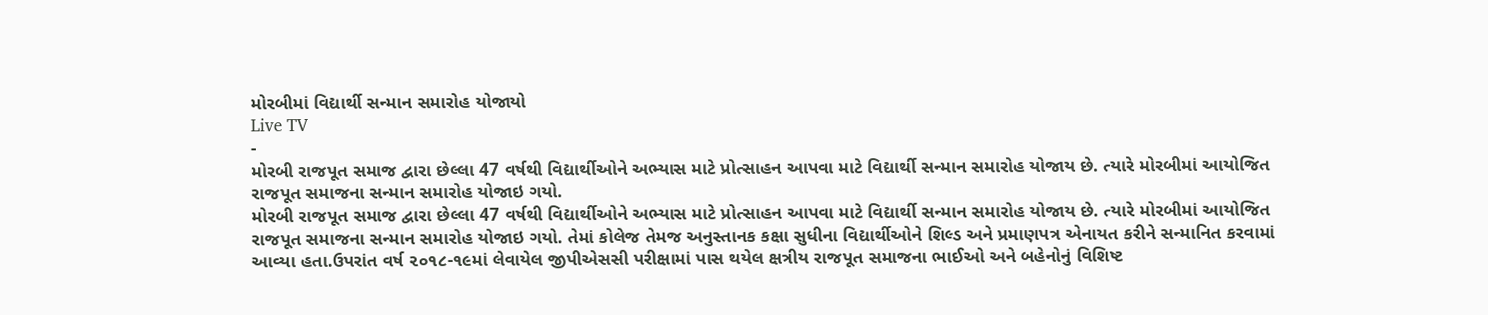મોરબીમાં વિદ્યાર્થી સન્માન સમારોહ યોજાયો
Live TV
-
મોરબી રાજપૂત સમાજ દ્વારા છેલ્લા 47 વર્ષથી વિદ્યાર્થીઓને અભ્યાસ માટે પ્રોત્સાહન આપવા માટે વિદ્યાર્થી સન્માન સમારોહ યોજાય છે. ત્યારે મોરબીમાં આયોજિત રાજપૂત સમાજના સન્માન સમારોહ યોજાઇ ગયો.
મોરબી રાજપૂત સમાજ દ્વારા છેલ્લા 47 વર્ષથી વિદ્યાર્થીઓને અભ્યાસ માટે પ્રોત્સાહન આપવા માટે વિદ્યાર્થી સન્માન સમારોહ યોજાય છે. ત્યારે મોરબીમાં આયોજિત રાજપૂત સમાજના સન્માન સમારોહ યોજાઇ ગયો. તેમાં કોલેજ તેમજ અનુસ્તાનક કક્ષા સુધીના વિદ્યાર્થીઓને શિલ્ડ અને પ્રમાણપત્ર એનાયત કરીને સન્માનિત કરવામાં આવ્યા હતા.ઉપરાંત વર્ષ ૨૦૧૮-૧૯માં લેવાયેલ જીપીએસસી પરીક્ષામાં પાસ થયેલ ક્ષત્રીય રાજપૂત સમાજના ભાઈઓ અને બહેનોનું વિશિષ્ટ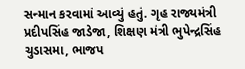સન્માન કરવામાં આવ્યું હતું. ગૃહ રાજ્યમંત્રી પ્રદીપસિંહ જાડેજા, શિક્ષણ મંત્રી ભુપેન્દ્રસિંહ ચુડાસમા, ભાજપ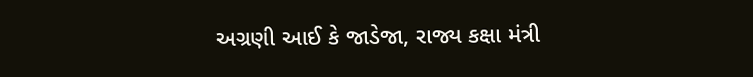અગ્રણી આઈ કે જાડેજા, રાજ્ય કક્ષા મંત્રી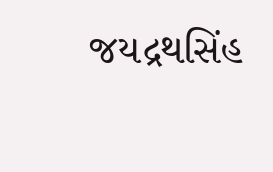જયદ્રથસિંહ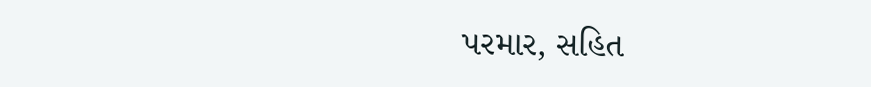પરમાર, સહિત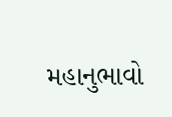મહાનુભાવો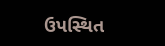ઉપસ્થિત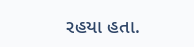રહયા હતા.